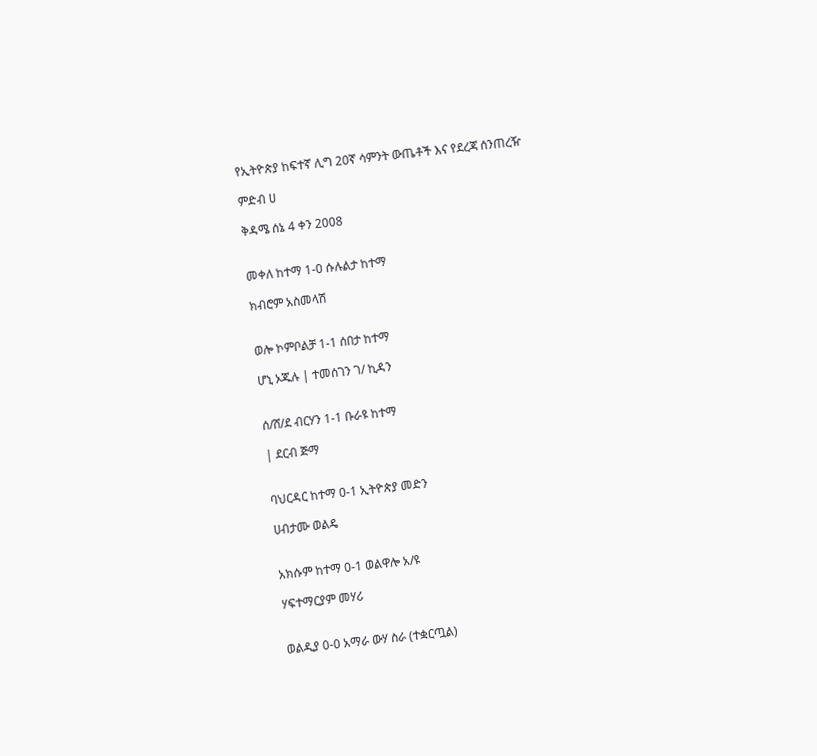የኢትዮጵያ ከፍተኛ ሊግ 20ኛ ሳምንት ውጤቶች እና የደረጃ ሰንጠረዥ

ምድብ ሀ

ቅዳሜ ሰኔ 4 ቀን 2008


መቀለ ከተማ 1-0 ሱሉልታ ከተማ

ክብሮም አስመላሽ


ወሎ ኮምቦልቻ 1-1 ሰበታ ከተማ

ሆኒ ኦጁሉ | ተመሰገን ገ/ ኪዳን


ሰ/ሸ/ደ ብርሃን 1-1 ቡራዩ ከተማ

| ደርብ ጅማ


ባህርዳር ከተማ 0-1 ኢትዮጵያ መድን

ሀብታሙ ወልዴ


አክሱም ከተማ 0-1 ወልዋሎ አ/ዩ

ሃፍተማርያም መሃሪ


ወልዲያ 0-0 አማራ ውሃ ስራ (ተቋርጧል)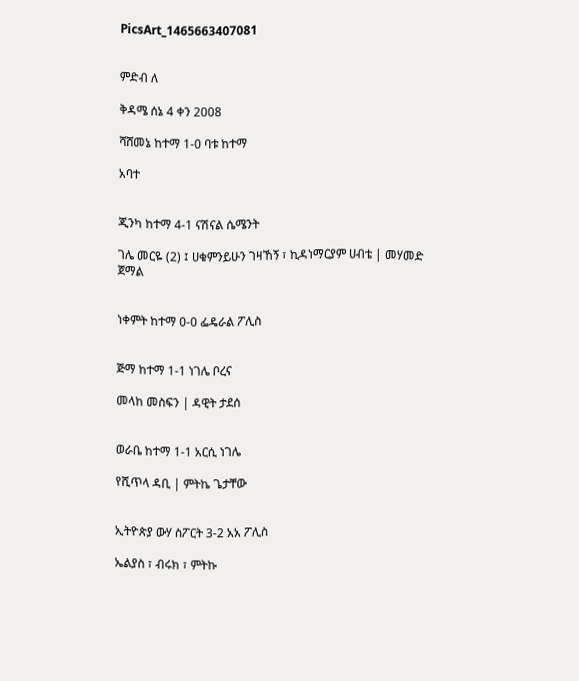PicsArt_1465663407081


ምድብ ለ

ቅዳሜ ሰኔ 4 ቀን 2008

ሻሸመኔ ከተማ 1-0 ባቱ ከተማ

አባተ


ጂንካ ከተማ 4-1 ናሽናል ሴሜንት

ገሌ መርዬ (2) ፤ ሀቁምንይሁን ገዛኸኝ ፣ ኪዳነማርያም ሀብቴ | መሃመድ ጀማል


ነቀምት ከተማ 0-0 ፌዴራል ፖሊስ


ጅማ ከተማ 1-1 ነገሌ ቦረና

መላከ መስፍን | ዳዊት ታደሰ


ወራቤ ከተማ 1-1 አርሲ ነገሌ

የሺጥላ ዳቢ | ምትኬ ጌታቸው


ኢትዮጵያ ውሃ ስፖርት 3-2 አአ ፖሊስ

ኤልያስ ፣ ብሩክ ፣ ምትኩ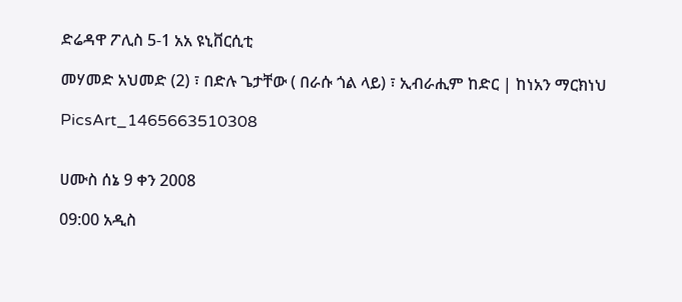ድሬዳዋ ፖሊስ 5-1 አአ ዩኒቨርሲቲ

መሃመድ አህመድ (2) ፣ በድሉ ጌታቸው ( በራሱ ጎል ላይ) ፣ ኢብራሒም ከድር | ከነአን ማርክነህ

PicsArt_1465663510308


ሀሙስ ሰኔ 9 ቀን 2008

09:00 አዲስ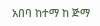አበባ ከተማ ከ ጅማ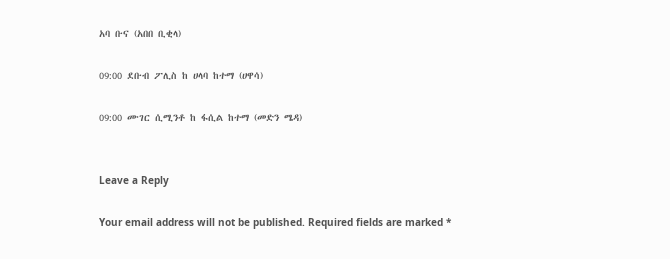አባ ቡና (አበበ ቢቂላ)

09:00 ደቡብ ፖሊስ ከ ሀላባ ከተማ (ሀዋሳ)

09:00 ሙገር ሲሚንቶ ከ ፋሲል ከተማ (መድን ሜዳ)


Leave a Reply

Your email address will not be published. Required fields are marked *